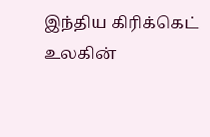இந்திய கிரிக்கெட் உலகின்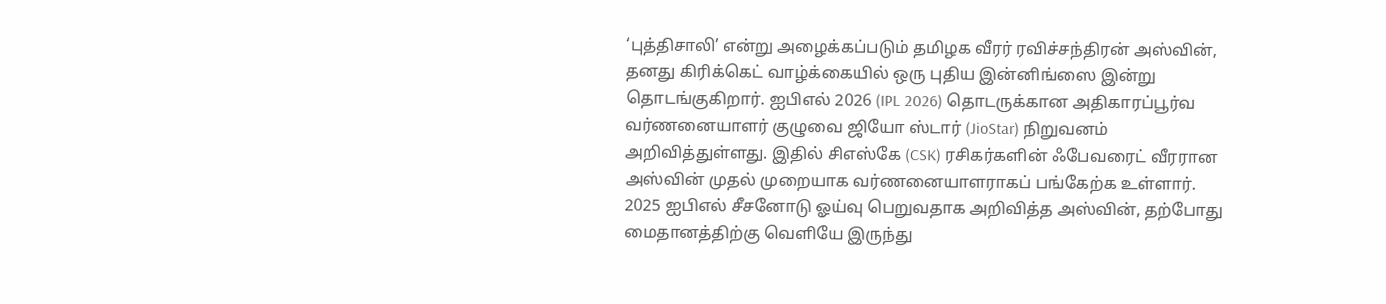‘புத்திசாலி’ என்று அழைக்கப்படும் தமிழக வீரர் ரவிச்சந்திரன் அஸ்வின், தனது கிரிக்கெட் வாழ்க்கையில் ஒரு புதிய இன்னிங்ஸை இன்று தொடங்குகிறார். ஐபிஎல் 2026 (IPL 2026) தொடருக்கான அதிகாரப்பூர்வ வர்ணனையாளர் குழுவை ஜியோ ஸ்டார் (JioStar) நிறுவனம் அறிவித்துள்ளது. இதில் சிஎஸ்கே (CSK) ரசிகர்களின் ஃபேவரைட் வீரரான அஸ்வின் முதல் முறையாக வர்ணனையாளராகப் பங்கேற்க உள்ளார். 2025 ஐபிஎல் சீசனோடு ஓய்வு பெறுவதாக அறிவித்த அஸ்வின், தற்போது மைதானத்திற்கு வெளியே இருந்து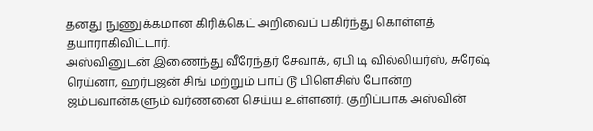தனது நுணுக்கமான கிரிக்கெட் அறிவைப் பகிர்ந்து கொள்ளத் தயாராகிவிட்டார்.
அஸ்வினுடன் இணைந்து வீரேந்தர் சேவாக், ஏபி டி வில்லியர்ஸ், சுரேஷ் ரெய்னா, ஹர்பஜன் சிங் மற்றும் பாப் டூ பிளெசிஸ் போன்ற ஜம்பவான்களும் வர்ணனை செய்ய உள்ளனர். குறிப்பாக அஸ்வின்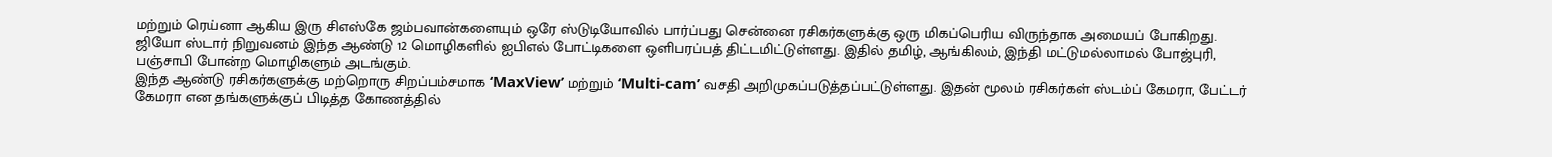மற்றும் ரெய்னா ஆகிய இரு சிஎஸ்கே ஜம்பவான்களையும் ஒரே ஸ்டுடியோவில் பார்ப்பது சென்னை ரசிகர்களுக்கு ஒரு மிகப்பெரிய விருந்தாக அமையப் போகிறது. ஜியோ ஸ்டார் நிறுவனம் இந்த ஆண்டு 12 மொழிகளில் ஐபிஎல் போட்டிகளை ஒளிபரப்பத் திட்டமிட்டுள்ளது. இதில் தமிழ், ஆங்கிலம், இந்தி மட்டுமல்லாமல் போஜ்புரி, பஞ்சாபி போன்ற மொழிகளும் அடங்கும்.
இந்த ஆண்டு ரசிகர்களுக்கு மற்றொரு சிறப்பம்சமாக ‘MaxView’ மற்றும் ‘Multi-cam’ வசதி அறிமுகப்படுத்தப்பட்டுள்ளது. இதன் மூலம் ரசிகர்கள் ஸ்டம்ப் கேமரா, பேட்டர் கேமரா என தங்களுக்குப் பிடித்த கோணத்தில்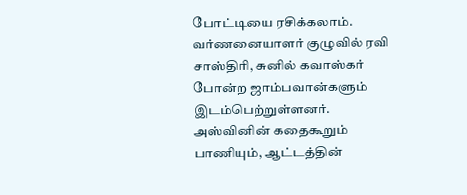போட்டியை ரசிக்கலாம். வர்ணனையாளர் குழுவில் ரவி சாஸ்திரி, சுனில் கவாஸ்கர் போன்ற ஜாம்பவான்களும் இடம்பெற்றுள்ளனர். அஸ்வினின் கதைகூறும் பாணியும், ஆட்டத்தின்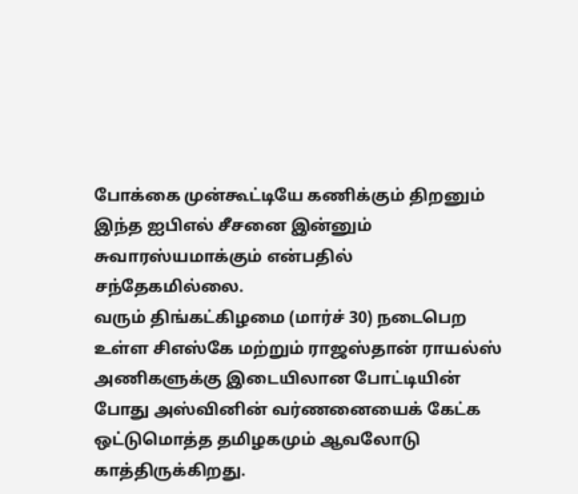போக்கை முன்கூட்டியே கணிக்கும் திறனும் இந்த ஐபிஎல் சீசனை இன்னும் சுவாரஸ்யமாக்கும் என்பதில் சந்தேகமில்லை.
வரும் திங்கட்கிழமை (மார்ச் 30) நடைபெற உள்ள சிஎஸ்கே மற்றும் ராஜஸ்தான் ராயல்ஸ் அணிகளுக்கு இடையிலான போட்டியின் போது அஸ்வினின் வர்ணனையைக் கேட்க ஒட்டுமொத்த தமிழகமும் ஆவலோடு காத்திருக்கிறது.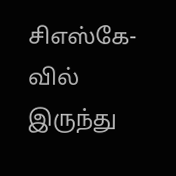சிஎஸ்கே-வில் இருந்து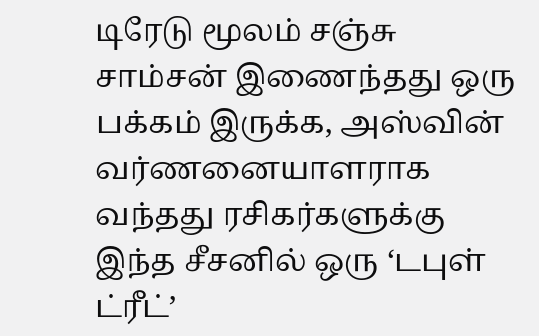டிரேடு மூலம் சஞ்சு சாம்சன் இணைந்தது ஒரு பக்கம் இருக்க, அஸ்வின் வர்ணனையாளராக வந்தது ரசிகர்களுக்கு இந்த சீசனில் ஒரு ‘டபுள் ட்ரீட்’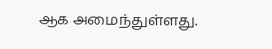ஆக அமைந்துள்ளது.